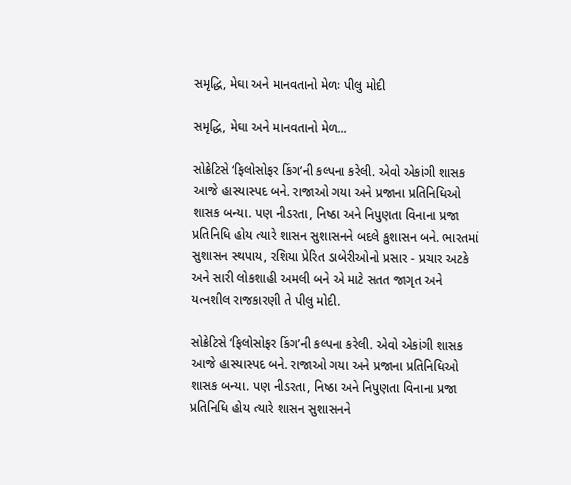સમૃદ્ધિ, મેઘા અને માનવતાનો મેળઃ પીલુ મોદી

સમૃદ્ધિ, મેઘા અને માનવતાનો મેળ...

સોક્રેટિસે ‘ફિલોસોફર કિંગ’ની કલ્પના કરેલી. એવો એકાંગી શાસક આજે હાસ્યાસ્પદ બને. રાજાઓ ગયા અને પ્રજાના પ્રતિનિધિઓ શાસક બન્યા. પણ નીડરતા, નિષ્ઠા અને નિપુણતા વિનાના પ્રજા પ્રતિનિધિ હોય ત્યારે શાસન સુશાસનને બદલે કુશાસન બને. ભારતમાં સુશાસન સ્થપાય, રશિયા પ્રેરિત ડાબેરીઓનો પ્રસાર - પ્રચાર અટકે અને સારી લોકશાહી અમલી બને એ માટે સતત જાગૃત અને યત્નશીલ રાજકારણી તે પીલુ મોદી.

સોક્રેટિસે ‘ફિલોસોફર કિંગ’ની કલ્પના કરેલી. એવો એકાંગી શાસક આજે હાસ્યાસ્પદ બને. રાજાઓ ગયા અને પ્રજાના પ્રતિનિધિઓ શાસક બન્યા. પણ નીડરતા, નિષ્ઠા અને નિપુણતા વિનાના પ્રજા પ્રતિનિધિ હોય ત્યારે શાસન સુશાસનને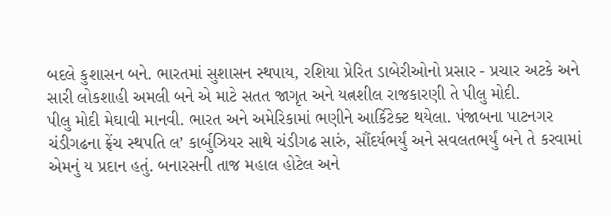બદલે કુશાસન બને. ભારતમાં સુશાસન સ્થપાય, રશિયા પ્રેરિત ડાબેરીઓનો પ્રસાર - પ્રચાર અટકે અને સારી લોકશાહી અમલી બને એ માટે સતત જાગૃત અને યત્નશીલ રાજકારણી તે પીલુ મોદી.
પીલુ મોદી મેઘાવી માનવી. ભારત અને અમેરિકામાં ભણીને આર્કિટેક્ટ થયેલા. પંજાબના પાટનગર ચંડીગઢના ફ્રેંચ સ્થપતિ લ’ કાર્બુઝિયર સાથે ચંડીગઢ સારું, સૌંદર્યભર્યું અને સવલતભર્યું બને તે કરવામાં એમનું ય પ્રદાન હતું. બનારસની તાજ મહાલ હોટેલ અને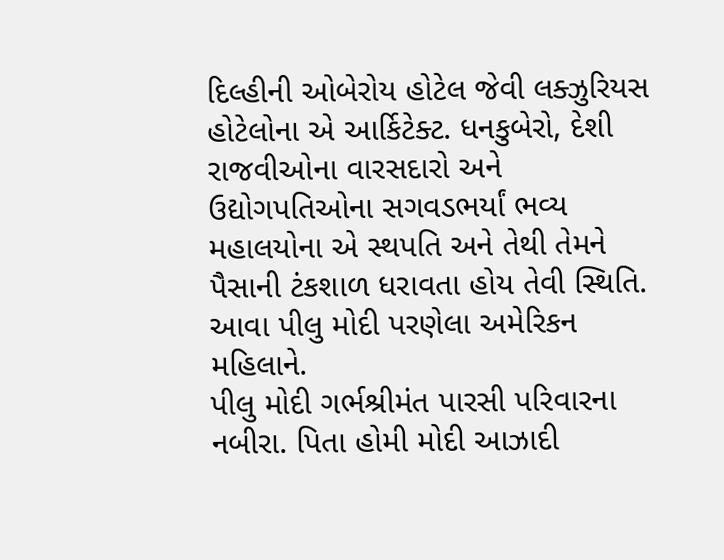દિલ્હીની ઓબેરોય હોટેલ જેવી લક્ઝુરિયસ હોટેલોના એ આર્કિટેક્ટ. ધનકુબેરો, દેશી રાજવીઓના વારસદારો અને ઉદ્યોગપતિઓના સગવડભર્યાં ભવ્ય મહાલયોના એ સ્થપતિ અને તેથી તેમને પૈસાની ટંકશાળ ધરાવતા હોય તેવી સ્થિતિ. આવા પીલુ મોદી પરણેલા અમેરિકન મહિલાને.
પીલુ મોદી ગર્ભશ્રીમંત પારસી પરિવારના નબીરા. પિતા હોમી મોદી આઝાદી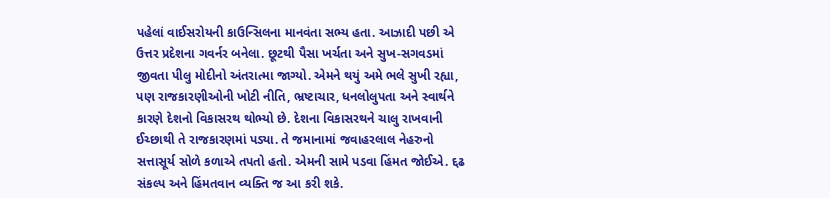પહેલાં વાઈસરોયની કાઉન્સિલના માનવંતા સભ્ય હતા. આઝાદી પછી એ ઉત્તર પ્રદેશના ગવર્નર બનેલા. છૂટથી પૈસા ખર્ચતા અને સુખ-સગવડમાં જીવતા પીલુ મોદીનો અંતરાત્મા જાગ્યો. એમને થયું અમે ભલે સુખી રહ્યા, પણ રાજકારણીઓની ખોટી નીતિ, ભ્રષ્ટાચાર, ધનલોલુપતા અને સ્વાર્થને કારણે દેશનો વિકાસરથ થોભ્યો છે. દેશના વિકાસરથને ચાલુ રાખવાની ઈચ્છાથી તે રાજકારણમાં પડ્યા. તે જમાનામાં જવાહરલાલ નેહરુનો સત્તાસૂર્ય સોળે કળાએ તપતો હતો. એમની સામે પડવા હિંમત જોઈએ. દ્દઢ સંકલ્પ અને હિંમતવાન વ્યક્તિ જ આ કરી શકે.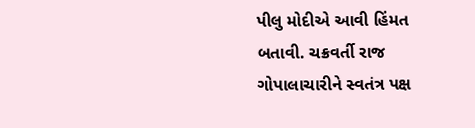પીલુ મોદીએ આવી હિંમત બતાવી. ચક્રવર્તી રાજ ગોપાલાચારીને સ્વતંત્ર પક્ષ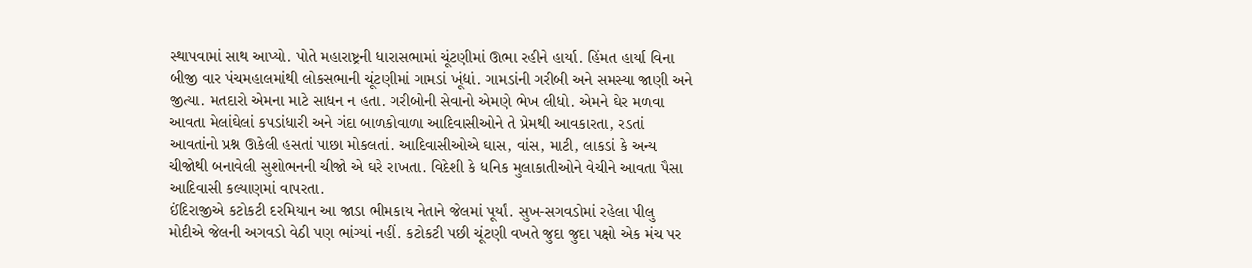સ્થાપવામાં સાથ આપ્યો. પોતે મહારાષ્ટ્રની ધારાસભામાં ચૂંટણીમાં ઊભા રહીને હાર્યા. હિંમત હાર્યા વિના બીજી વાર પંચમહાલમાંથી લોકસભાની ચૂંટણીમાં ગામડાં ખૂંદ્યાં. ગામડાંની ગરીબી અને સમસ્યા જાણી અને જીત્યા. મતદારો એમના માટે સાધન ન હતા. ગરીબોની સેવાનો એમણે ભેખ લીધો. એમને ઘેર મળવા આવતા મેલાંઘેલાં કપડાંધારી અને ગંદા બાળકોવાળા આદિવાસીઓને તે પ્રેમથી આવકારતા, રડતાં આવતાંનો પ્રશ્ન ઊકેલી હસતાં પાછા મોકલતાં. આદિવાસીઓએ ઘાસ, વાંસ, માટી, લાકડાં કે અન્ય ચીજોથી બનાવેલી સુશોભનની ચીજો એ ઘરે રાખતા. વિદેશી કે ધનિક મુલાકાતીઓને વેચીને આવતા પૈસા આદિવાસી કલ્યાણમાં વાપરતા.
ઈંદિરાજીએ કટોકટી દરમિયાન આ જાડા ભીમકાય નેતાને જેલમાં પૂર્યાં. સુખ-સગવડોમાં રહેલા પીલુ મોદીએ જેલની અગવડો વેઠી પણ ભાંગ્યાં નહીં. કટોકટી પછી ચૂંટણી વખતે જુદા જુદા પક્ષો એક મંચ પર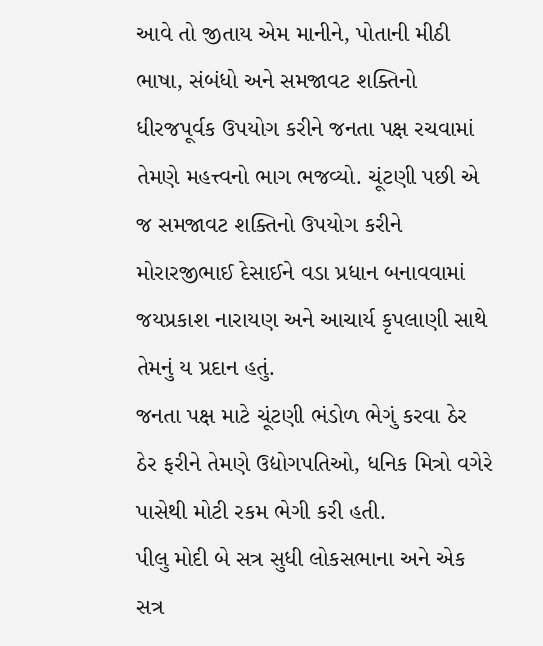આવે તો જીતાય એમ માનીને, પોતાની મીઠી ભાષા, સંબંધો અને સમજાવટ શક્તિનો ધીરજપૂર્વક ઉપયોગ કરીને જનતા પક્ષ રચવામાં તેમણે મહત્ત્વનો ભાગ ભજવ્યો. ચૂંટણી પછી એ જ સમજાવટ શક્તિનો ઉપયોગ કરીને મોરારજીભાઈ દેસાઈને વડા પ્રધાન બનાવવામાં જયપ્રકાશ નારાયણ અને આચાર્ય કૃપલાણી સાથે તેમનું ય પ્રદાન હતું.
જનતા પક્ષ માટે ચૂંટણી ભંડોળ ભેગું કરવા ઠેર ઠેર ફરીને તેમણે ઉદ્યોગપતિઓ, ધનિક મિત્રો વગેરે પાસેથી મોટી રકમ ભેગી કરી હતી.
પીલુ મોદી બે સત્ર સુધી લોકસભાના અને એક સત્ર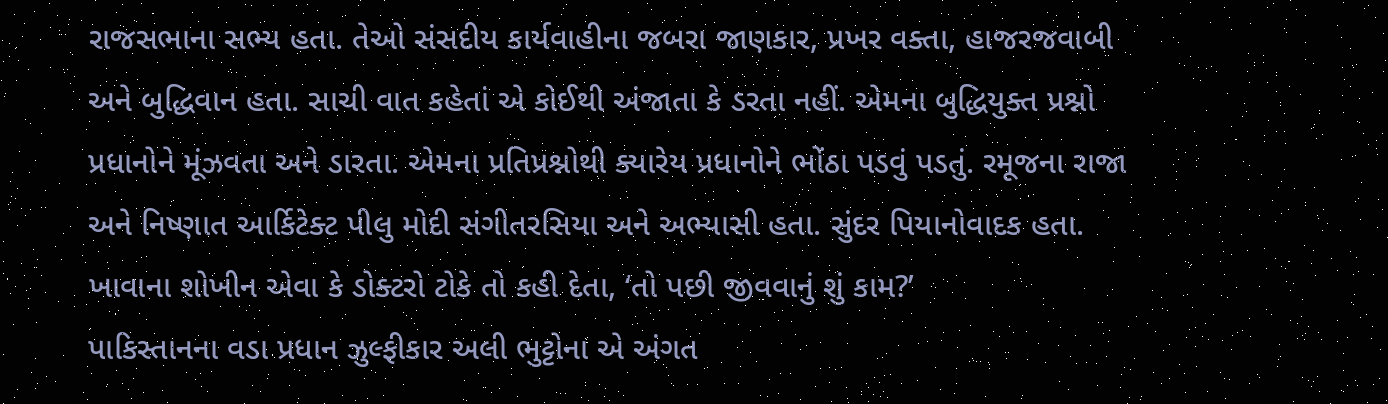રાજસભાના સભ્ય હતા. તેઓ સંસદીય કાર્યવાહીના જબરા જાણકાર, પ્રખર વક્તા, હાજરજવાબી અને બુદ્ધિવાન હતા. સાચી વાત કહેતાં એ કોઈથી અંજાતા કે ડરતા નહીં. એમના બુદ્ધિયુક્ત પ્રશ્નો પ્રધાનોને મૂંઝવતા અને ડારતા. એમના પ્રતિપ્રશ્નોથી ક્યારેય પ્રધાનોને ભોંઠા પડવું પડતું. રમૂજના રાજા અને નિષ્ણાત આર્કિટેક્ટ પીલુ મોદી સંગીતરસિયા અને અભ્યાસી હતા. સુંદર પિયાનોવાદક હતા. ખાવાના શોખીન એવા કે ડોક્ટરો ટોકે તો કહી દેતા, ‘તો પછી જીવવાનું શું કામ?’
પાકિસ્તાનના વડા પ્રધાન ઝુલ્ફીકાર અલી ભુટ્ટોના એ અંગત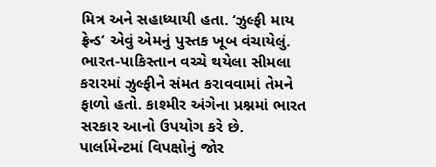મિત્ર અને સહાધ્યાયી હતા. ‘ઝુલ્ફી માય ફ્રેન્ડ’ એવું એમનું પુસ્તક ખૂબ વંચાયેલું. ભારત-પાકિસ્તાન વચ્ચે થયેલા સીમલા કરારમાં ઝુલ્ફીને સંમત કરાવવામાં તેમને ફાળો હતો. કાશ્મીર અંગેના પ્રશ્નમાં ભારત સરકાર આનો ઉપયોગ કરે છે.
પાર્લામેન્ટમાં વિપક્ષોનું જોર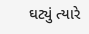ઘટ્યું ત્યારે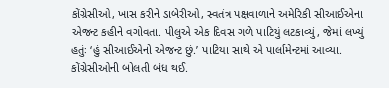કોંગ્રેસીઓ, ખાસ કરીને ડાબેરીઓ, સ્વતંત્ર પક્ષવાળાને અમેરિકી સીઆઈએના એજન્ટ કહીને વગોવતા. પીલુએ એક દિવસ ગળે પાટિયું લટકાવ્યું, જેમાં લખ્યું હતુંઃ ‘હું સીઆઈએનો એજન્ટ છું.’ પાટિયા સાથે એ પાર્લામેન્ટમાં આવ્યા. કોંગ્રેસીઓની બોલતી બંધ થઈ.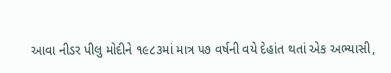આવા નીડર પીલુ મોદીને ૧૯૮૩માં માત્ર ૫૭ વર્ષની વયે દેહાંત થતાં એક અભ્યાસી,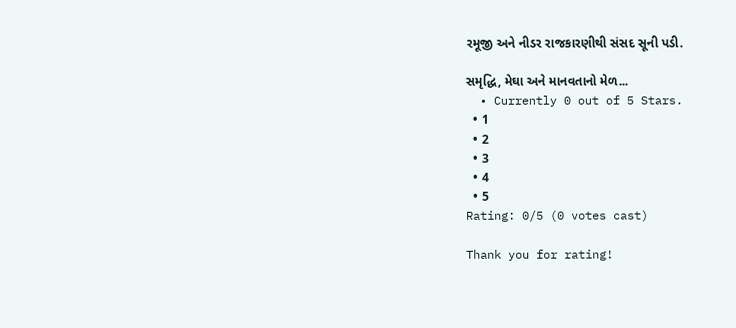રમૂજી અને નીડર રાજકારણીથી સંસદ સૂની પડી.

સમૃદ્ધિ, મેઘા અને માનવતાનો મેળ...
  • Currently 0 out of 5 Stars.
  • 1
  • 2
  • 3
  • 4
  • 5
Rating: 0/5 (0 votes cast)

Thank you for rating!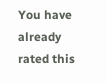You have already rated this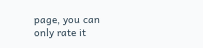page, you can only rate it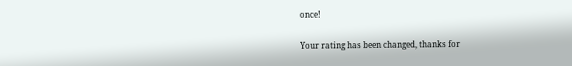once!

Your rating has been changed, thanks for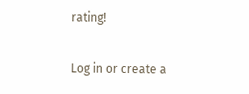rating!

Log in or create a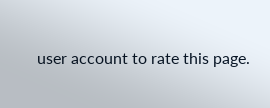user account to rate this page.